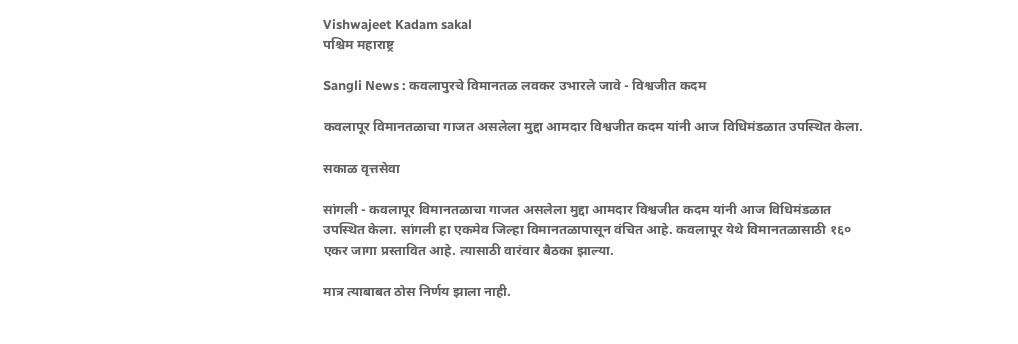Vishwajeet Kadam sakal
पश्चिम महाराष्ट्र

Sangli News : कवलापुरचे विमानतळ लवकर उभारले जावे - विश्वजीत कदम

कवलापूर विमानतळाचा गाजत असलेला मुद्दा आमदार विश्वजीत कदम यांनी आज विधिमंडळात उपस्थित केला.

सकाळ वृत्तसेवा

सांगली - कवलापूर विमानतळाचा गाजत असलेला मुद्दा आमदार विश्वजीत कदम यांनी आज विधिमंडळात उपस्थित केला. सांगली हा एकमेव जिल्हा विमानतळापासून वंचित आहे. कवलापूर येथे विमानतळासाठी १६० एकर जागा प्रस्तावित आहे. त्यासाठी वारंवार बैठका झाल्या.

मात्र त्याबाबत ठोस निर्णय झाला नाही.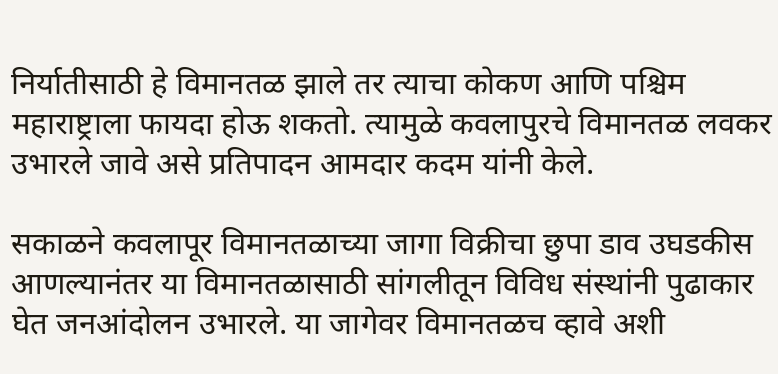निर्यातीसाठी हे विमानतळ झाले तर त्याचा कोकण आणि पश्चिम महाराष्ट्राला फायदा होऊ शकतो. त्यामुळे कवलापुरचे विमानतळ लवकर उभारले जावे असे प्रतिपादन आमदार कदम यांनी केले.

सकाळने कवलापूर विमानतळाच्या जागा विक्रीचा छुपा डाव उघडकीस आणल्यानंतर या विमानतळासाठी सांगलीतून विविध संस्थांनी पुढाकार घेत जनआंदोलन उभारले. या जागेवर विमानतळच व्हावे अशी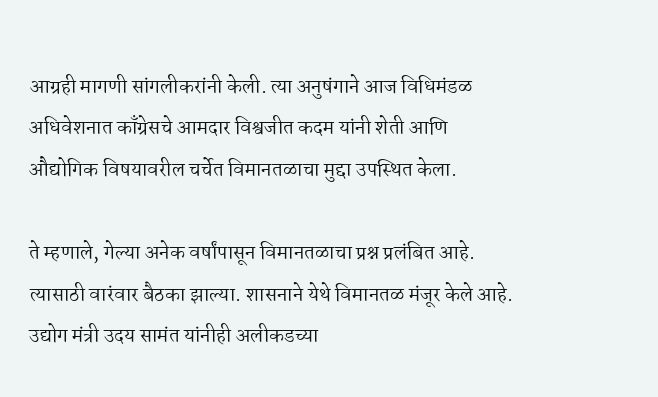आग्रही मागणी सांगलीकरांनी केली. त्या अनुषंगाने आज विधिमंडळ अधिवेशनात काँग्रेसचे आमदार विश्वजीत कदम यांनी शेती आणि औद्योगिक विषयावरील चर्चेत विमानतळाचा मुद्दा उपस्थित केला.

ते म्हणाले, गेल्या अनेक वर्षांपासून विमानतळाचा प्रश्न प्रलंबित आहे. त्यासाठी वारंवार बैठका झाल्या. शासनाने येथे विमानतळ मंजूर केले आहे. उद्योग मंत्री उदय सामंत यांनीही अलीकडच्या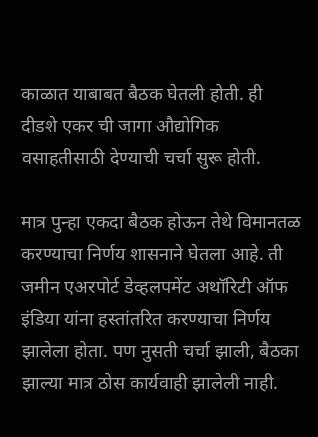काळात याबाबत बैठक घेतली होती. ही दीडशे एकर ची जागा औद्योगिक वसाहतीसाठी देण्याची चर्चा सुरू होती.

मात्र पुन्हा एकदा बैठक होऊन तेथे विमानतळ करण्याचा निर्णय शासनाने घेतला आहे. ती जमीन एअरपोर्ट डेव्हलपमेंट अथॉरिटी ऑफ इंडिया यांना हस्तांतरित करण्याचा निर्णय झालेला होता. पण नुसती चर्चा झाली, बैठका झाल्या मात्र ठोस कार्यवाही झालेली नाही.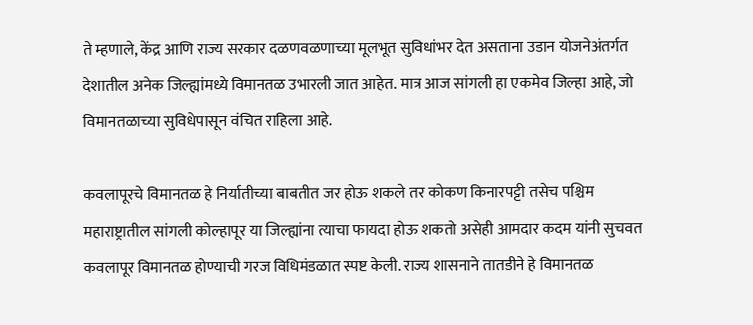ते म्हणाले, केंद्र आणि राज्य सरकार दळणवळणाच्या मूलभूत सुविधांभर देत असताना उडान योजनेअंतर्गत देशातील अनेक जिल्ह्यांमध्ये विमानतळ उभारली जात आहेत. मात्र आज सांगली हा एकमेव जिल्हा आहे, जो विमानतळाच्या सुविधेपासून वंचित राहिला आहे.

कवलापूरचे विमानतळ हे निर्यातीच्या बाबतीत जर होऊ शकले तर कोकण किनारपट्टी तसेच पश्चिम महाराष्ट्रातील सांगली कोल्हापूर या जिल्ह्यांना त्याचा फायदा होऊ शकतो असेही आमदार कदम यांनी सुचवत कवलापूर विमानतळ होण्याची गरज विधिमंडळात स्पष्ट केली. राज्य शासनाने तातडीने हे विमानतळ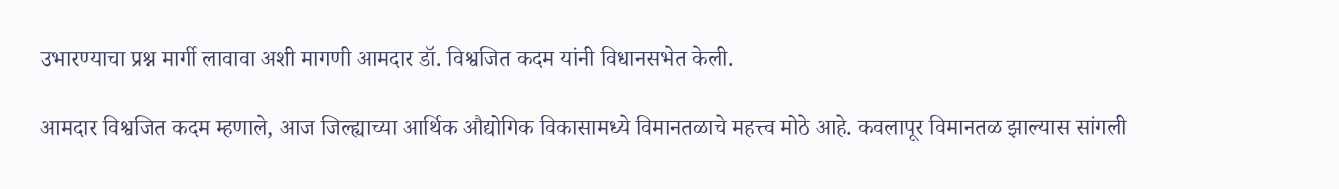उभारण्याचा प्रश्न मार्गी लावावा अशी मागणी आमदार डॉ. विश्वजित कदम यांनी विधानसभेत केली.

आमदार विश्वजित कदम म्हणाले, आज जिल्ह्याच्या आर्थिक औद्योगिक विकासामध्ये विमानतळाचे महत्त्व मोठे आहे. कवलापूर विमानतळ झाल्यास सांगली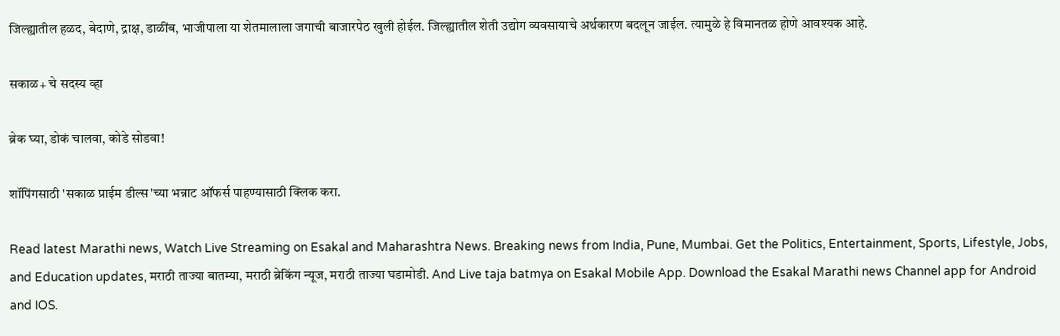जिल्ह्यातील हळद, बेदाणे, द्राक्ष, डाळींब, भाजीपाला या शेतमालाला जगाची बाजारपेठ खुली होईल. जिल्ह्यातील शेती उद्योग व्यवसायाचे अर्थकारण बदलून जाईल. त्यामुळे हे विमानतळ होणे आवश्यक आहे.

सकाळ+ चे सदस्य व्हा

ब्रेक घ्या, डोकं चालवा, कोडे सोडवा!

शॉपिंगसाठी 'सकाळ प्राईम डील्स'च्या भन्नाट ऑफर्स पाहण्यासाठी क्लिक करा.

Read latest Marathi news, Watch Live Streaming on Esakal and Maharashtra News. Breaking news from India, Pune, Mumbai. Get the Politics, Entertainment, Sports, Lifestyle, Jobs, and Education updates, मराठी ताज्या बातम्या, मराठी ब्रेकिंग न्यूज, मराठी ताज्या घडामोडी. And Live taja batmya on Esakal Mobile App. Download the Esakal Marathi news Channel app for Android and IOS.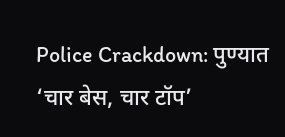Police Crackdown: पुण्यात ‘चार बेस, चार टॉप’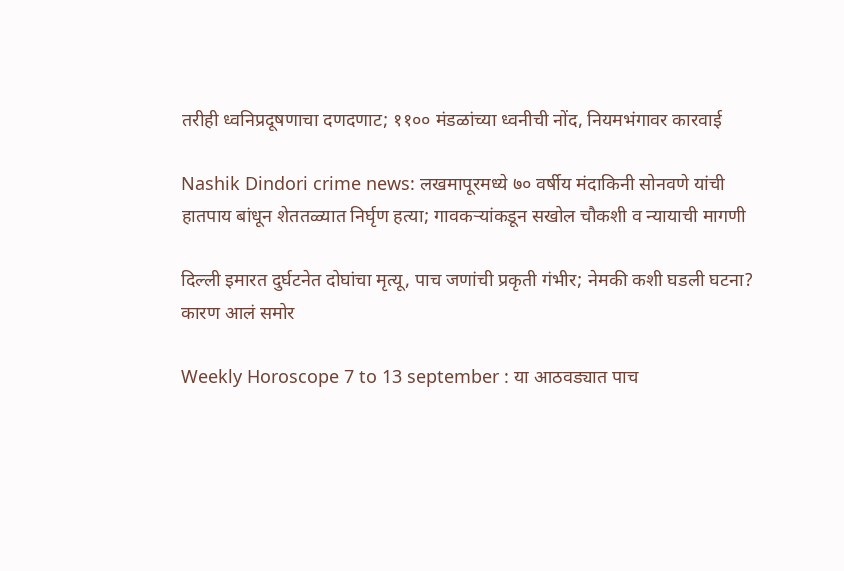तरीही ध्वनिप्रदूषणाचा दणदणाट; ११०० मंडळांच्या ध्वनीची नोंद, नियमभंगावर कारवाई

Nashik Dindori crime news: लखमापूरमध्ये ७० वर्षीय मंदाकिनी सोनवणे यांची हातपाय बांधून शेततळ्यात निर्घृण हत्या; गावकऱ्यांकडून सखोल चौकशी व न्यायाची मागणी

दिल्ली इमारत दुर्घटनेत दोघांचा मृत्यू, पाच जणांची प्रकृती गंभीर; नेमकी कशी घडली घटना? कारण आलं समोर

Weekly Horoscope 7 to 13 september : या आठवड्यात पाच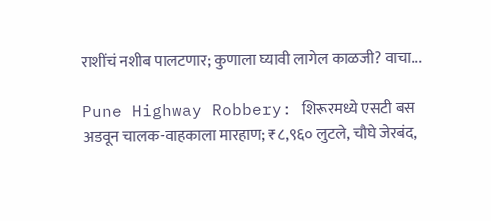राशींचं नशीब पालटणार; कुणाला घ्यावी लागेल काळजी? वाचा...

Pune Highway Robbery: शिरूरमध्ये एसटी बस अडवून चालक-वाहकाला मारहाण; ₹८,९६० लुटले, चौघे जेरबंद,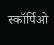स्कॉर्पिओ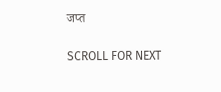जप्त

SCROLL FOR NEXT